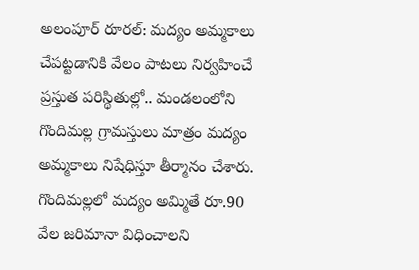అలంపూర్ రూరల్: మద్యం అమ్మకాలు చేపట్టడానికి వేలం పాటలు నిర్వహించే ప్రస్తుత పరిస్థితుల్లో.. మండలంలోని గొందిమల్ల గ్రామస్తులు మాత్రం మద్యం అమ్మకాలు నిషేధిస్తూ తీర్మానం చేశారు. గొందిమల్లలో మద్యం అమ్మితే రూ.90 వేల జరిమానా విధించాలని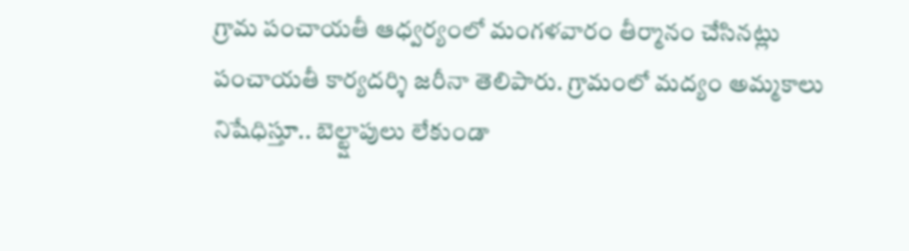గ్రామ పంచాయతీ ఆధ్వర్యంలో మంగళవారం తీర్మానం చేసినట్లు పంచాయతీ కార్యదర్శి జరీనా తెలిపారు. గ్రామంలో మద్యం అమ్మకాలు నిషేధిస్తూ.. బెల్ట్షాపులు లేకుండా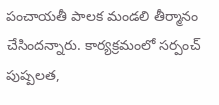పంచాయతీ పాలక మండలి తీర్మానం చేసిందన్నారు. కార్యక్రమంలో సర్పంచ్ పుష్పలత,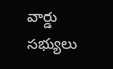వార్డు సభ్యులు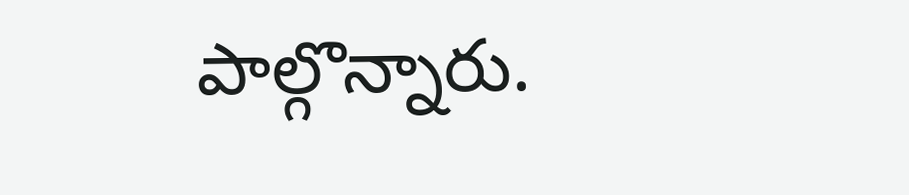పాల్గొన్నారు.